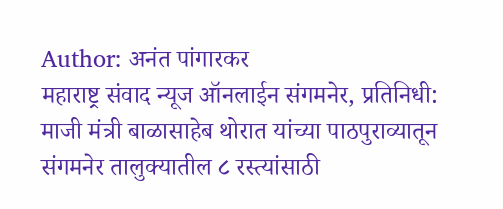Author: अनंत पांगारकर
महाराष्ट्र संवाद न्यूज ऑनलाईन संगमनेर, प्रतिनिधी: माजी मंत्री बाळासाहेब थोरात यांच्या पाठपुराव्यातून संगमनेर तालुक्यातील ८ रस्त्यांसाठी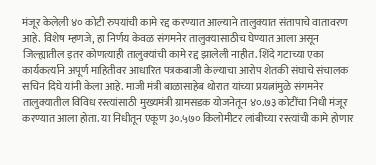मंजूर केलेली ४० कोटी रुपयांची कामे रद्द करण्यात आल्याने तालुक्यात संतापाचे वातावरण आहे. विशेष म्हणजे, हा निर्णय केवळ संगमनेर तालुक्यासाठीच घेण्यात आला असून जिल्ह्यातील इतर कोणत्याही तालुक्यांची कामे रद्द झालेली नाहीत. शिंदे गटाच्या एका कार्यकर्त्याने अपूर्ण माहितीवर आधारित पत्रकबाजी केल्याचा आरोप शेतकी संघाचे संचालक सचिन दिघे यांनी केला आहे. माजी मंत्री बाळासाहेब थोरात यांच्या प्रयत्नांमुळे संगमनेर तालुक्यातील विविध रस्त्यांसाठी मुख्यमंत्री ग्रामसडक योजनेतून ४०.७३ कोटींचा निधी मंजूर करण्यात आला होता. या निधीतून एकूण ३०.५७० किलोमीटर लांबीच्या रस्त्यांची कामे होणार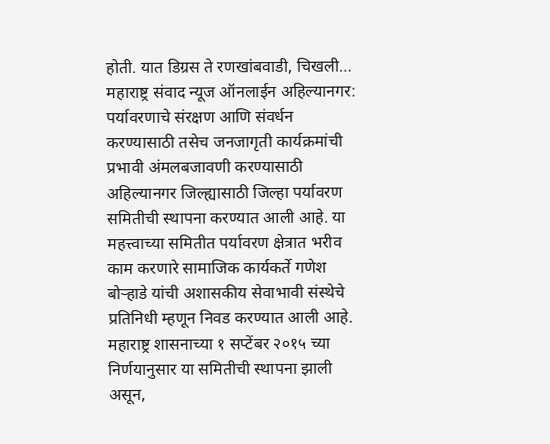होती. यात डिग्रस ते रणखांबवाडी, चिखली…
महाराष्ट्र संवाद न्यूज ऑनलाईन अहिल्यानगर: पर्यावरणाचे संरक्षण आणि संवर्धन करण्यासाठी तसेच जनजागृती कार्यक्रमांची प्रभावी अंमलबजावणी करण्यासाठी अहिल्यानगर जिल्ह्यासाठी जिल्हा पर्यावरण समितीची स्थापना करण्यात आली आहे. या महत्त्वाच्या समितीत पर्यावरण क्षेत्रात भरीव काम करणारे सामाजिक कार्यकर्ते गणेश बोऱ्हाडे यांची अशासकीय सेवाभावी संस्थेचे प्रतिनिधी म्हणून निवड करण्यात आली आहे. महाराष्ट्र शासनाच्या १ सप्टेंबर २०१५ च्या निर्णयानुसार या समितीची स्थापना झाली असून,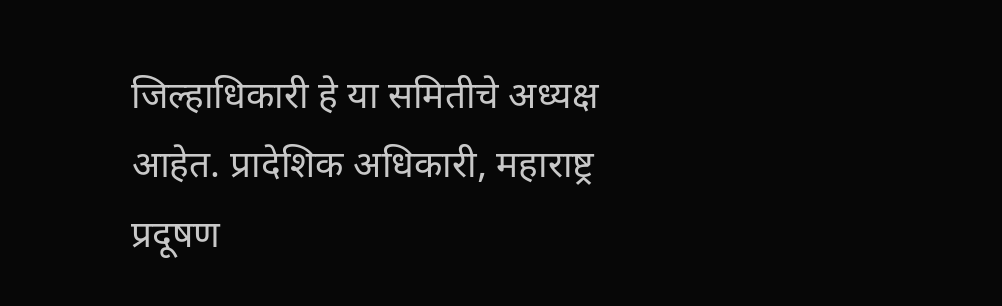जिल्हाधिकारी हे या समितीचे अध्यक्ष आहेत. प्रादेशिक अधिकारी, महाराष्ट्र प्रदूषण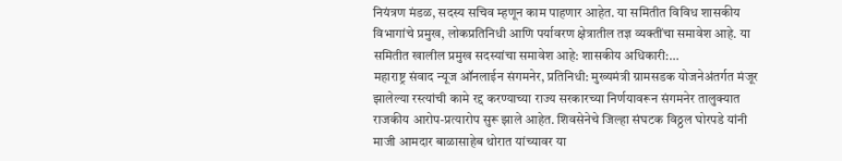नियंत्रण मंडळ, सदस्य सचिव म्हणून काम पाहणार आहेत. या समितीत विविध शासकीय विभागांचे प्रमुख, लोकप्रतिनिधी आणि पर्यावरण क्षेत्रातील तज्ञ व्यक्तींचा समावेश आहे. या समितीत खालील प्रमुख सदस्यांचा समावेश आहे: शासकीय अधिकारी:…
महाराष्ट्र संवाद न्यूज ऑनलाईन संगमनेर, प्रतिनिधी: मुख्यमंत्री ग्रामसडक योजनेअंतर्गत मंजूर झालेल्या रस्त्यांची कामे रद्द करण्याच्या राज्य सरकारच्या निर्णयावरून संगमनेर तालुक्यात राजकीय आरोप-प्रत्यारोप सुरू झाले आहेत. शिवसेनेचे जिल्हा संघटक विठ्ठल घोरपडे यांनी माजी आमदार बाळासाहेब थोरात यांच्यावर या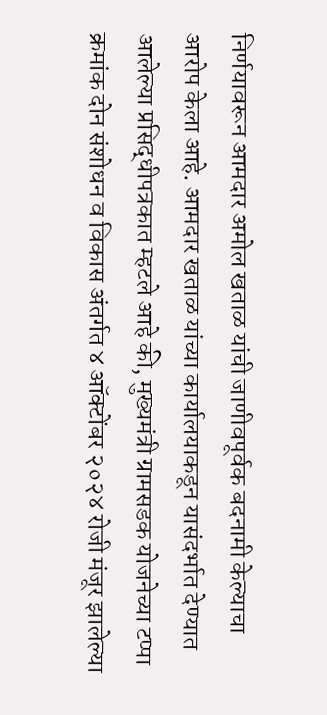निर्णयावरून आमदार अमोल खताळ यांची जाणीवपूर्वक बदनामी केल्याचा आरोप केला आहे. आमदार खताळ यांच्या कार्यालयाकडून यासंदर्भात देण्यात आलेल्या प्रसिद्धीपत्रकात म्हटले आहे की, मुख्यमंत्री ग्रामसडक योजनेच्या टप्पा क्रमांक दोन संशोधन व विकास अंतर्गत ४ ऑक्टोंबर २०२४ रोजी मंजूर झालेल्या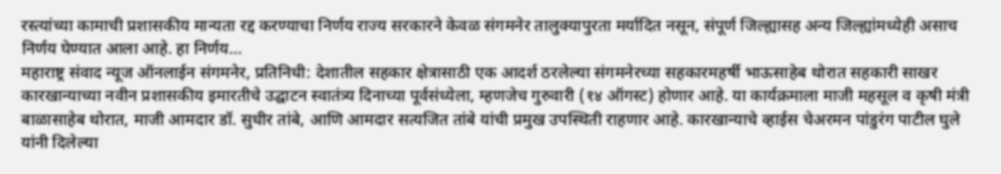रस्त्यांच्या कामाची प्रशासकीय मान्यता रद्द करण्याचा निर्णय राज्य सरकारने केवळ संगमनेर तालुक्यापुरता मर्यादित नसून, संपूर्ण जिल्ह्यासह अन्य जिल्ह्यांमध्येही असाच निर्णय घेण्यात आला आहे. हा निर्णय…
महाराष्ट्र संवाद न्यूज ऑनलाईन संगमनेर, प्रतिनिधी: देशातील सहकार क्षेत्रासाठी एक आदर्श ठरलेल्या संगमनेरच्या सहकारमहर्षी भाऊसाहेब थोरात सहकारी साखर कारखान्याच्या नवीन प्रशासकीय इमारतीचे उद्घाटन स्वातंत्र्य दिनाच्या पूर्वसंध्येला, म्हणजेच गुरुवारी (१४ ऑगस्ट) होणार आहे. या कार्यक्रमाला माजी महसूल व कृषी मंत्री बाळासाहेब थोरात, माजी आमदार डॉ. सुधीर तांबे, आणि आमदार सत्यजित तांबे यांची प्रमुख उपस्थिती राहणार आहे. कारखान्याचे व्हाईस चेअरमन पांडुरंग पाटील घुले यांनी दिलेल्या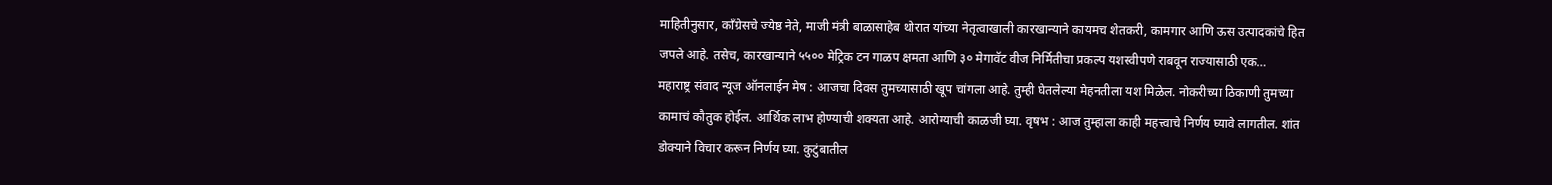माहितीनुसार, काँग्रेसचे ज्येष्ठ नेते, माजी मंत्री बाळासाहेब थोरात यांच्या नेतृत्वाखाली कारखान्याने कायमच शेतकरी, कामगार आणि ऊस उत्पादकांचे हित जपले आहे. तसेच, कारखान्याने ५५०० मेट्रिक टन गाळप क्षमता आणि ३० मेगावॅट वीज निर्मितीचा प्रकल्प यशस्वीपणे राबवून राज्यासाठी एक…
महाराष्ट्र संवाद न्यूज ऑनलाईन मेष : आजचा दिवस तुमच्यासाठी खूप चांगला आहे. तुम्ही घेतलेल्या मेहनतीला यश मिळेल. नोकरीच्या ठिकाणी तुमच्या कामाचं कौतुक होईल. आर्थिक लाभ होण्याची शक्यता आहे. आरोग्याची काळजी घ्या. वृषभ : आज तुम्हाला काही महत्त्वाचे निर्णय घ्यावे लागतील. शांत डोक्याने विचार करून निर्णय घ्या. कुटुंबातील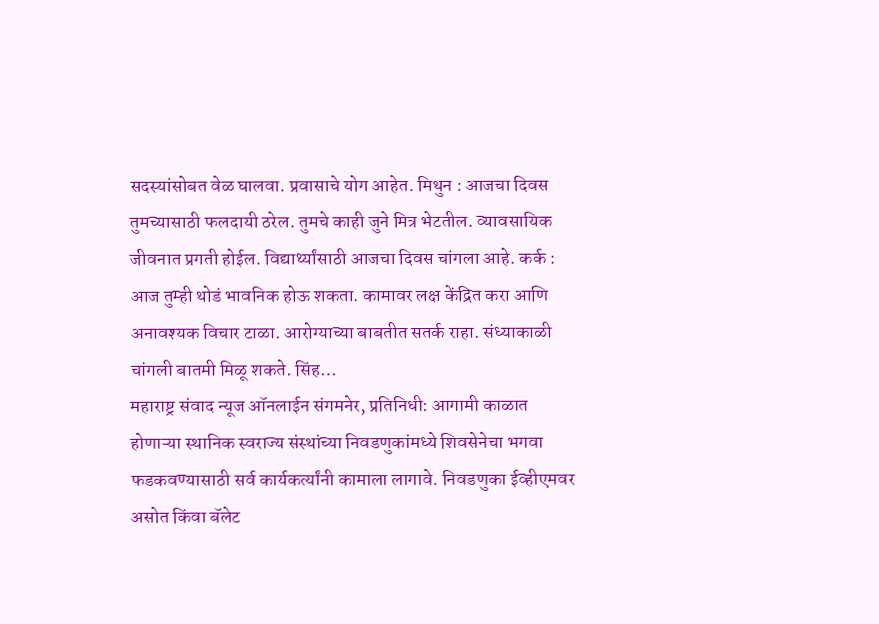सदस्यांसोबत वेळ घालवा. प्रवासाचे योग आहेत. मिथुन : आजचा दिवस तुमच्यासाठी फलदायी ठरेल. तुमचे काही जुने मित्र भेटतील. व्यावसायिक जीवनात प्रगती होईल. विद्यार्थ्यांसाठी आजचा दिवस चांगला आहे. कर्क : आज तुम्ही थोडं भावनिक होऊ शकता. कामावर लक्ष केंद्रित करा आणि अनावश्यक विचार टाळा. आरोग्याच्या बाबतीत सतर्क राहा. संध्याकाळी चांगली बातमी मिळू शकते. सिंह…
महाराष्ट्र संवाद न्यूज ऑनलाईन संगमनेर, प्रतिनिधी: आगामी काळात होणाऱ्या स्थानिक स्वराज्य संस्थांच्या निवडणुकांमध्ये शिवसेनेचा भगवा फडकवण्यासाठी सर्व कार्यकर्त्यांनी कामाला लागावे. निवडणुका ईव्हीएमवर असोत किंवा बॅलेट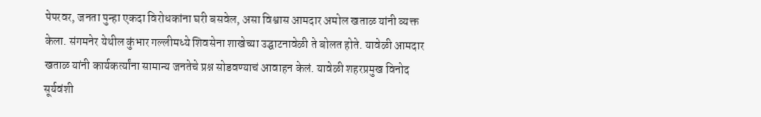पेपरवर, जनता पुन्हा एकदा विरोधकांना घरी बसवेल, असा विश्वास आमदार अमोल खताळ यांनी व्यक्त केला. संगमनेर येथील कुंभार गल्लीमध्ये शिवसेना शाखेच्या उद्घाटनावेळी ते बोलत होते. यावेळी आमदार खताळ यांनी कार्यकर्त्यांना सामान्य जनतेचे प्रश्न सोडवण्याचं आवाहन केलं. यावेळी शहरप्रमुख विनोद सूर्यवंशी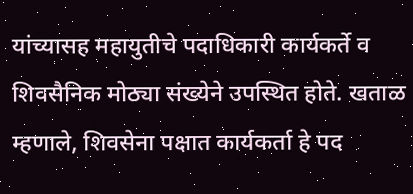यांच्यासह महायुतीचे पदाधिकारी कार्यकर्ते व शिवसैनिक मोठ्या संख्येने उपस्थित होते. खताळ म्हणाले, शिवसेना पक्षात कार्यकर्ता हे पद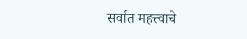सर्वात महत्त्वाचे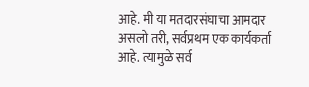आहे. मी या मतदारसंघाचा आमदार असलो तरी, सर्वप्रथम एक कार्यकर्ता आहे. त्यामुळे सर्व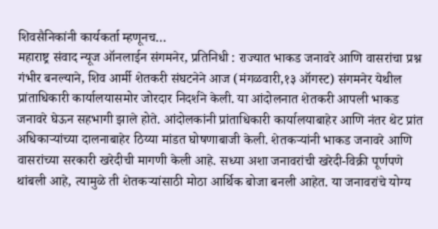शिवसैनिकांनी कार्यकर्ता म्हणूनच…
महाराष्ट्र संवाद न्यूज ऑनलाईन संगमनेर, प्रतिनिधी : राज्यात भाकड जनावरे आणि वासरांचा प्रश्न गंभीर बनल्याने, शिव आर्मी शेतकरी संघटनेने आज (मंगळवारी,१३ ऑगस्ट) संगमनेर येथील प्रांताधिकारी कार्यालयासमोर जोरदार निदर्शने केली. या आंदोलनात शेतकरी आपली भाकड जनावरे घेऊन सहभागी झाले होते. आंदोलकांनी प्रांताधिकारी कार्यालयाबाहेर आणि नंतर थेट प्रांत अधिकाऱ्यांच्या दालनाबाहेर ठिय्या मांडत घोषणाबाजी केली. शेतकऱ्यांनी भाकड जनावरे आणि वासरांच्या सरकारी खरेदीची मागणी केली आहे. सध्या अशा जनावरांची खरेदी-विक्री पूर्णपणे थांबली आहे, त्यामुळे ती शेतकऱ्यांसाठी मोठा आर्थिक बोजा बनली आहेत. या जनावरांचे योग्य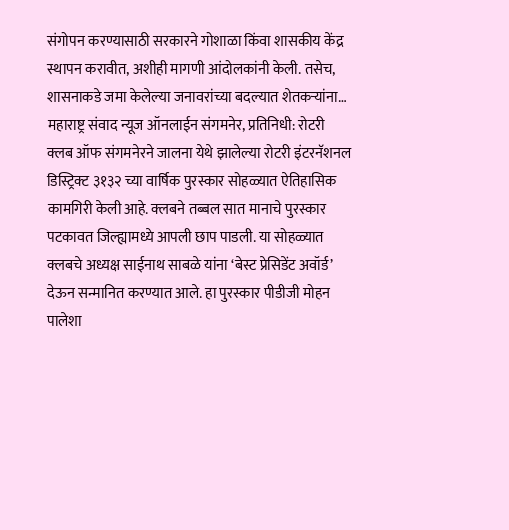संगोपन करण्यासाठी सरकारने गोशाळा किंवा शासकीय केंद्र स्थापन करावीत, अशीही मागणी आंदोलकांनी केली. तसेच, शासनाकडे जमा केलेल्या जनावरांच्या बदल्यात शेतकऱ्यांना…
महाराष्ट्र संवाद न्यूज ऑनलाईन संगमनेर, प्रतिनिधी: रोटरी क्लब ऑफ संगमनेरने जालना येथे झालेल्या रोटरी इंटरनॅशनल डिस्ट्रिक्ट ३१३२ च्या वार्षिक पुरस्कार सोहळ्यात ऐतिहासिक कामगिरी केली आहे. क्लबने तब्बल सात मानाचे पुरस्कार पटकावत जिल्ह्यामध्ये आपली छाप पाडली. या सोहळ्यात क्लबचे अध्यक्ष साईनाथ साबळे यांना ‘बेस्ट प्रेसिडेंट अवॉर्ड’ देऊन सन्मानित करण्यात आले. हा पुरस्कार पीडीजी मोहन पालेशा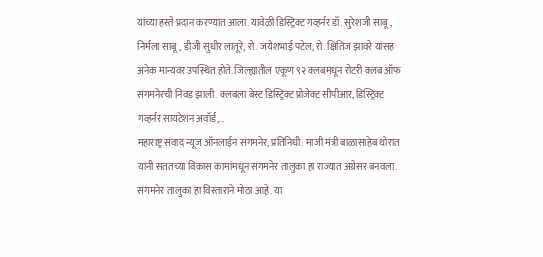यांच्या हस्ते प्रदान करण्यात आला. यावेळी डिस्ट्रिक्ट गव्हर्नर डॉ. सुरेशजी साबू, निर्मला साबू, डीजी सुधीर लातूरे, रो. जयेशभाई पटेल, रो. क्षितिज झावरे यांसह अनेक मान्यवर उपस्थित होते. जिल्ह्यातील एकूण ९२ क्लबमधून रोटरी क्लब ऑफ संगमनेरची निवड झाली. क्लबला बेस्ट डिस्ट्रिक्ट प्रोजेक्ट सीपीआर, डिस्ट्रिक्ट गव्हर्नर सायटेशन अवॉर्ड,…
महाराष्ट्र संवाद न्यूज ऑनलाईन संगमनेर, प्रतिनिधी: माजी मंत्री बाळासाहेब थोरात यांनी सततच्या विकास कामांमधून संगमनेर तालुका हा राज्यात अग्रेसर बनवला. संगमनेर तालुका हा विस्ताराने मोठा आहे. या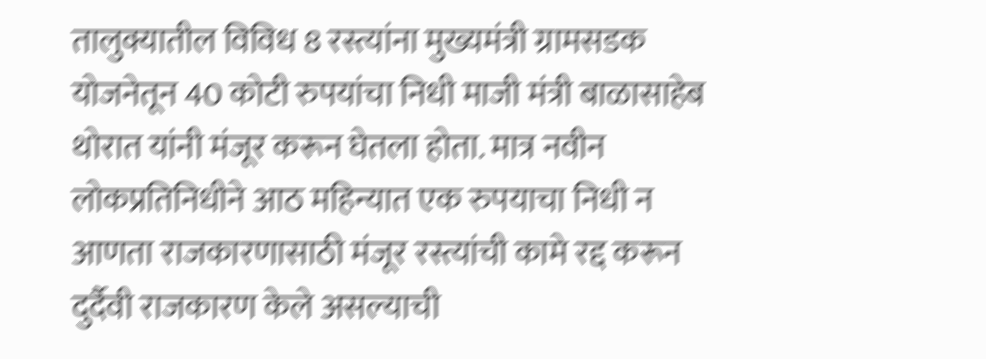तालुक्यातील विविध 8 रस्त्यांना मुख्यमंत्री ग्रामसडक योजनेतून 40 कोटी रुपयांचा निधी माजी मंत्री बाळासाहेब थोरात यांनी मंजूर करून घेतला होता. मात्र नवीन लोकप्रतिनिधीने आठ महिन्यात एक रुपयाचा निधी न आणता राजकारणासाठी मंजूर रस्त्यांची कामे रद्द करून दुर्दैवी राजकारण केले असल्याची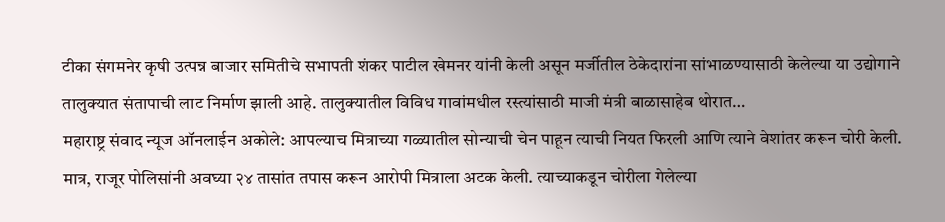टीका संगमनेर कृषी उत्पन्न बाजार समितीचे सभापती शंकर पाटील खेमनर यांनी केली असून मर्जीतील ठेकेदारांना सांभाळण्यासाठी केलेल्या या उद्योगाने तालुक्यात संतापाची लाट निर्माण झाली आहे. तालुक्यातील विविध गावांमधील रस्त्यांसाठी माजी मंत्री बाळासाहेब थोरात…
महाराष्ट्र संवाद न्यूज ऑनलाईन अकोले: आपल्याच मित्राच्या गळ्यातील सोन्याची चेन पाहून त्याची नियत फिरली आणि त्याने वेशांतर करून चोरी केली. मात्र, राजूर पोलिसांनी अवघ्या २४ तासांत तपास करून आरोपी मित्राला अटक केली. त्याच्याकडून चोरीला गेलेल्या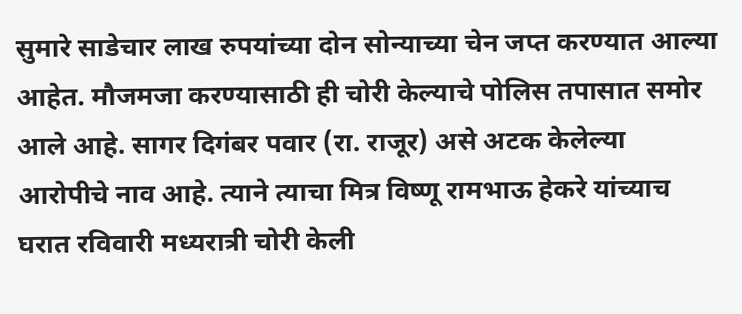सुमारे साडेचार लाख रुपयांच्या दोन सोन्याच्या चेन जप्त करण्यात आल्या आहेत. मौजमजा करण्यासाठी ही चोरी केल्याचे पोलिस तपासात समोर आले आहे. सागर दिगंबर पवार (रा. राजूर) असे अटक केलेल्या आरोपीचे नाव आहे. त्याने त्याचा मित्र विष्णू रामभाऊ हेकरे यांच्याच घरात रविवारी मध्यरात्री चोरी केली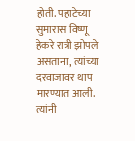होती. पहाटेच्या सुमारास विष्णू हेकरे रात्री झोपले असताना, त्यांच्या दरवाजावर थाप मारण्यात आली. त्यांनी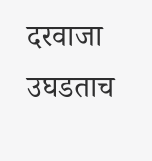दरवाजा उघडताच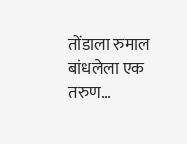तोंडाला रुमाल बांधलेला एक तरुण…